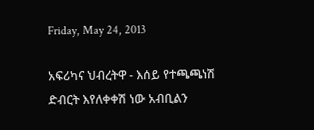Friday, May 24, 2013

አፍሪካና ህብረትዋ - እሰይ የተጫጫነሽ ድብርት እየለቀቀሽ ነው አብቢልን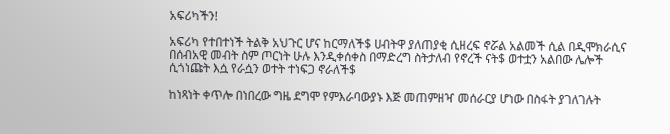አፍሪካችን!

አፍሪካ የተበተነች ትልቅ አህጉር ሆና ከርማለች$ ሀብትዋ ያለጠያቂ ሲዘረፍ ኖሯል አልመች ሲል በዲሞክራሲና በሰብአዊ መብት ስም ጦርነት ሁሉ እንዲቀሰቀስ በማድረግ ስትታለብ የኖረች ናት$ ወተቷን አልበው ሌሎች ሲጎነጩት እሷ የራሷን ወተት ተነፍጋ ኖራለች$

ከነጻነት ቀጥሎ በነበረው ግዜ ደግሞ የምእራባውያኑ እጅ መጠምዘዣ መሰራርያ ሆነው በስፋት ያገለገሉት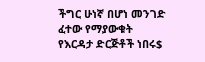ችግር ሁነኛ በሆነ መንገድ ፈተው የማያውቁት የእርዳታ ድርጅቶች ነበሩ$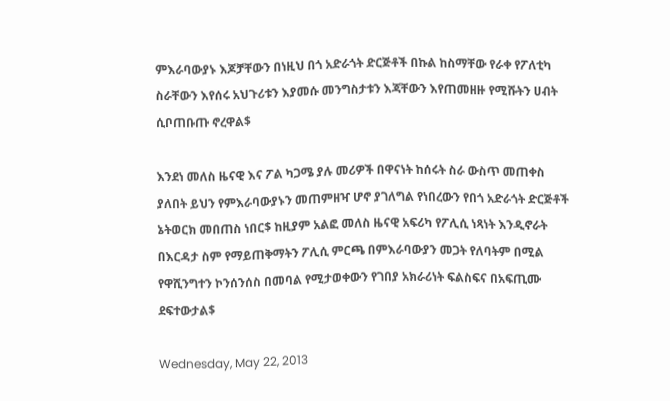ምእራባውያኑ እጆቻቸውን በነዚህ በጎ አድራጎት ድርጅቶች በኩል ከስማቸው የራቀ የፖለቲካ ስራቸውን እየሰሩ አህጉሪቱን እያመሱ መንግስታቱን እጃቸውን እየጠመዘዙ የሚሹትን ሀብት ሲቦጠቡጡ ኖረዋል$

እንደነ መለስ ዜናዊ እና ፖል ካጋሜ ያሉ መሪዎች በዋናነት ከሰሩት ስራ ውስጥ መጠቀስ ያለበት ይህን የምእራባውያኑን መጠምዘዣ ሆኖ ያገለግል የነበረውን የበጎ አድራጎት ድርጅቶች ኔትወርክ መበጠስ ነበር$ ከዚያም አልፎ መለስ ዜናዊ አፍሪካ የፖሊሲ ነጻነት እንዲኖራት በእርዳታ ስም የማይጠቅማትን ፖሊሲ ምርጫ በምእራባውያን መጋት የለባትም በሚል የዋሺንግተን ኮንሰንሰስ በመባል የሚታወቀውን የገበያ አክራሪነት ፍልስፍና በአፍጢሙ ደፍተውታል$

Wednesday, May 22, 2013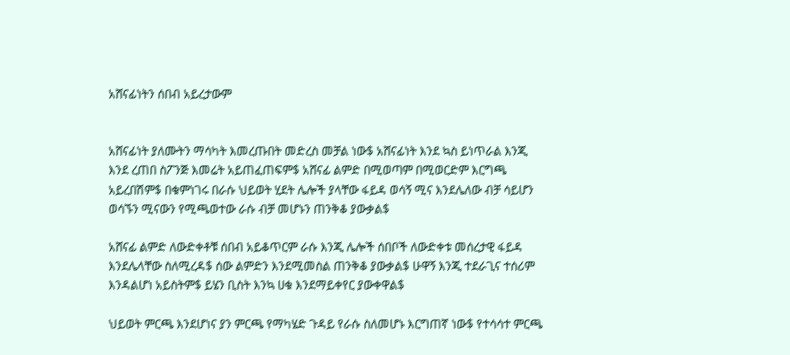አሸናፊነትን ሰበብ አይረታውም


አሸናፊነት ያለሙትን ማሳካት እመረጡበት መድረስ መቻል ነው$ አሸናፊነት እንደ ኳስ ይነጥራል እንጂ እንደ ረጠበ ስፖንጅ እመሬት አይጠፈጠፍም$ አሸናፊ ልምድ በሚወጣም በሚወርድም እርግጫ አይረበሽም$ በቁምነገሩ በራሱ ህይወት ሂደት ሌሎች ያላቸው ፋይዳ ወሳኝ ሚና እንደሌለው ብቻ ሳይሆን ወሳኙን ሚናውን የሚጫወተው ራሱ ብቻ መሆኑን ጠንቅቆ ያውቃል$

አሸናፊ ልምድ ለውድቀቶቹ ሰበብ አይቆጥርም ራሱ እንጂ ሌሎች ሰበቦች ለውድቀቱ መሰረታዊ ፋይዳ እንደሌላቸው ስለሚረዳ$ ሰው ልምድን እንደሚመስል ጠንቅቆ ያውቃል$ ሁዋኝ እንጂ ተደራጊና ተሰሪም እንዳልሆነ አይስትም$ ይሄን ቢስት እንኳ ሀቁ እንደማይቀየር ያውቀዋል$

ህይወት ምርጫ እንደሆነና ያን ምርጫ የማካሄድ ጉዳይ የራሱ ስለመሆኑ እርግጠኛ ነው$ የተሳሳተ ምርጫ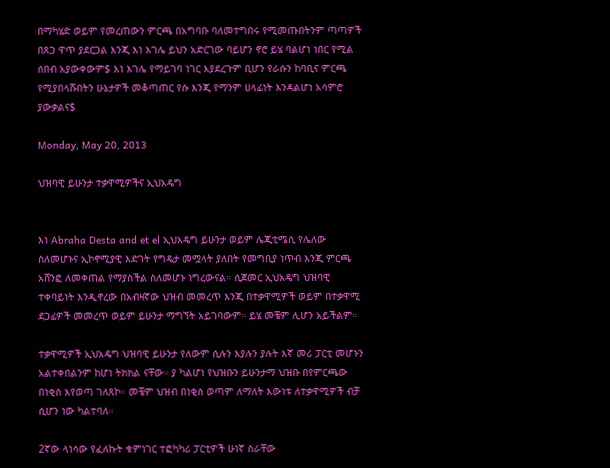በማካሄድ ወይም የመረጠውን ምርጫ በአግባቡ ባለመተግበሩ የሚመጡበትንም ጣጣዎች በጸጋ ዋጥ ያደርጋል እንጂ እነ እገሌ ይህን አድርገው ባይሆን ኖሮ ይሄ ባልሆነ ነበር የሚል ሰበብ አያውቀውም$ እነ እገሌ የማይገባ ነገር እያደረጉም ቢሆን የራሱን ከባቢና ምርጫ የሚያበላሹበትን ሁኔታዎች መቆጣጠር የሱ እንጂ የማንም ሀላፊነት እንዳልሆነ አሳምሮ ያውቃልና$

Monday, May 20, 2013

ህዝባዊ ይሁንታ ተቃዋሚዎችና ኢህአዴግ


እነ Abraha Desta and et el ኢህአዴግ ይሁንታ ወይም ሌጂቲሜሲ የሌለው ስለመሆኑና ኢኮኖሚያዊ እድገት የግዴታ መሟላት ያለበት የመግቢያ ነጥብ እንጂ ምርጫ አሸንፎ ለመቀጠል የማያስችል ስለመሆኑ ነግረውናል። ሲጀመር ኢህአዴግ ህዝባዊ ተቀባይነት እንዲኖረው በአብዛኛው ህዝብ መመረጥ እንጂ በተቃዋሚዎች ወይም በተቃዋሚ ደጋፊዎች መመረጥ ወይም ይሁንታ ማግኘት አይገባውም። ይሄ መቼም ሊሆን አይችልም።

ተቃዋሚዎች ኢህአዴግ ህዝባዊ ይሁንታ የለውም ሲሉን እያሉን ያሉት እኛ መሪ ፓርቲ መሆኑን አልተቀበልንም ከሆነ ትክክል ናቸው። ያ ካልሆነ የህዝቡን ይሁንታማ ህዝቡ በየምርጫው በነቂስ እየወጣ ገለጸኮ። መቼም ህዝብ በነቂስ ወጣም ለማለት እውነቱ ለተቃዋሚዎች ብቻ ሲሆን ነው ካልተባለ።

2ኛው ላነሳው የፈለኩት ቁምነገር ተፎካካሪ ፓርቲዎች ሁነኛ ስራቸው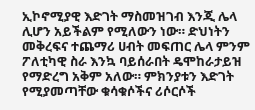ኢኮኖሚያዊ እድገት ማስመዝገብ እንጂ ሌላ ሊሆን አይችልም የሚለውን ነው። ድህነትን መቅረፍና ተጨማሪ ሀብት መፍጠር ሌላ ምንም ፖለቲካዊ ስራ እንኳ ባይሰራበት ዴሞከራታይዝ የማድረግ አቅም አለው። ምክንያቱን እድገት የሚያመጣቸው ቁሳቁሶችና ሪሶርሶች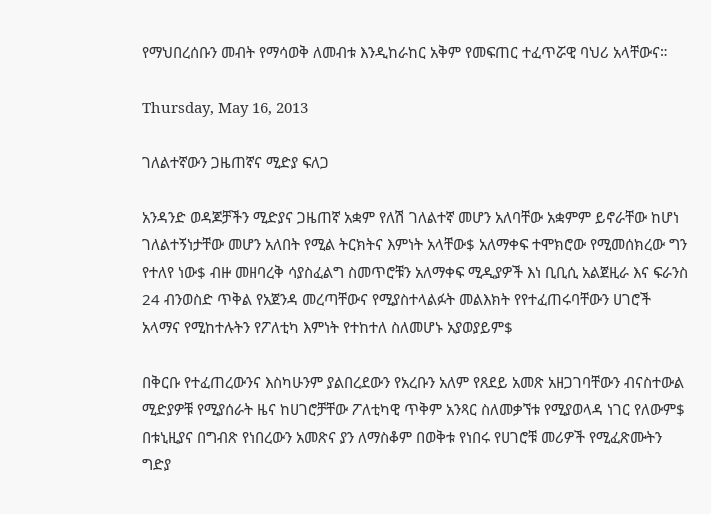የማህበረሰቡን መብት የማሳወቅ ለመብቱ እንዲከራከር አቅም የመፍጠር ተፈጥሯዊ ባህሪ አላቸውና።

Thursday, May 16, 2013

ገለልተኛውን ጋዜጠኛና ሚድያ ፍለጋ

አንዳንድ ወዳጆቻችን ሚድያና ጋዜጠኛ አቋም የለሽ ገለልተኛ መሆን አለባቸው አቋምም ይኖራቸው ከሆነ ገለልተኝነታቸው መሆን አለበት የሚል ትርክትና እምነት አላቸው$ አለማቀፍ ተሞክሮው የሚመሰክረው ግን የተለየ ነው$ ብዙ መዘባረቅ ሳያስፈልግ ስመጥሮቹን አለማቀፍ ሚዲያዎች እነ ቢቢሲ አልጀዚራ እና ፍራንስ 24 ብንወስድ ጥቅል የአጀንዳ መረጣቸውና የሚያስተላልፉት መልእክት የየተፈጠሩባቸውን ሀገሮች አላማና የሚከተሉትን የፖለቲካ እምነት የተከተለ ስለመሆኑ አያወያይም$

በቅርቡ የተፈጠረውንና እስካሁንም ያልበረደውን የአረቡን አለም የጸደይ አመጽ አዘጋገባቸውን ብናስተውል ሚድያዎቹ የሚያሰራት ዜና ከሀገሮቻቸው ፖለቲካዊ ጥቅም አንጻር ስለመቃኘቱ የሚያወላዳ ነገር የለውም$ በቱኒዚያና በግብጽ የነበረውን አመጽና ያን ለማስቆም በወቅቱ የነበሩ የሀገሮቹ መሪዎች የሚፈጽሙትን ግድያ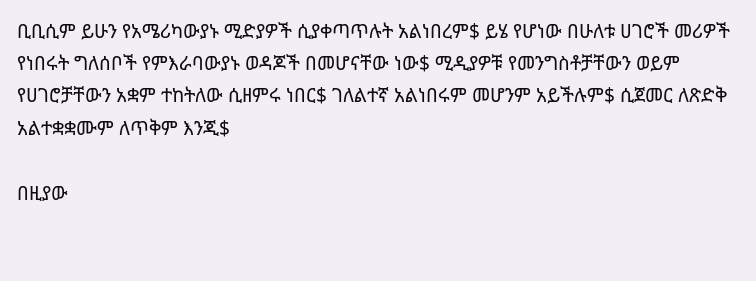ቢቢሲም ይሁን የአሜሪካውያኑ ሚድያዎች ሲያቀጣጥሉት አልነበረም$ ይሄ የሆነው በሁለቱ ሀገሮች መሪዎች የነበሩት ግለሰቦች የምእራባውያኑ ወዳጆች በመሆናቸው ነው$ ሚዲያዎቹ የመንግስቶቻቸውን ወይም የሀገሮቻቸውን አቋም ተከትለው ሲዘምሩ ነበር$ ገለልተኛ አልነበሩም መሆንም አይችሉም$ ሲጀመር ለጽድቅ አልተቋቋሙም ለጥቅም እንጂ$

በዚያው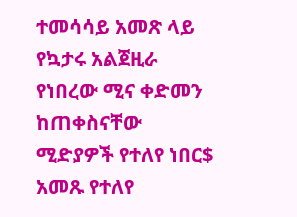ተመሳሳይ አመጽ ላይ የኳታሩ አልጀዚራ የነበረው ሚና ቀድመን ከጠቀስናቸው ሚድያዎች የተለየ ነበር$ አመጹ የተለየ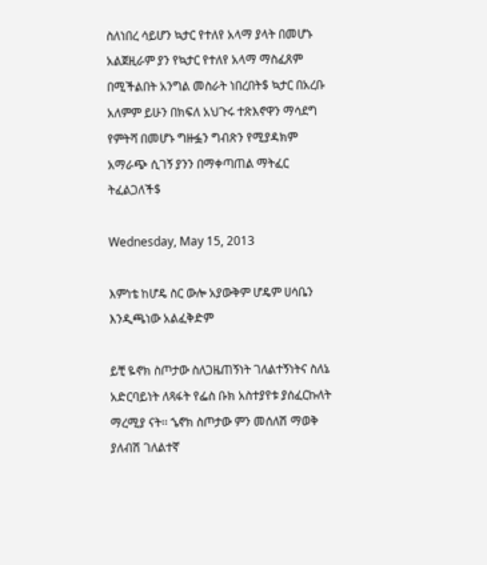ስለነበረ ሳይሆን ኳታር የተለየ አላማ ያላት በመሆኑ አልጀዚራም ያን የኳታር የተለየ አላማ ማስፈጸም በሚችልበት አንግል መስራት ነበረበት$ ኳታር በአረቡ አለምም ይሁን በክፍለ አህጉሩ ተጽእኖዋን ማሳደግ የምትሻ በመሆኑ ግዙፏን ግብጽን የሚያዳክም አማራጭ ሲገኝ ያንን በማቀጣጠል ማትፈር ትፈልጋለች$

Wednesday, May 15, 2013

እምነቴ ከሆዴ ስር ውሎ አያውቅም ሆዴም ሀሳቤን እንዲጫነው አልፈቅድም

ይቺ ዬኖክ ስጦታው ስለጋዜጠኝነት ገለልተኝነትና ስለኔ አድርባይነት ለጻፋት የፌስ ቡክ አስተያየቱ ያሰፈርኩለት ማረሚያ ናት፡፡ ኄኖክ ስጦታው ምን መሰለሽ ማወቅ ያለብሽ ገለልተኛ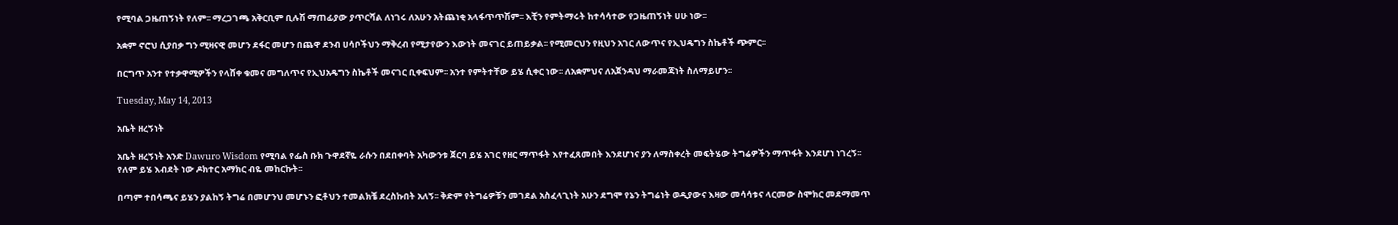የሚባል ጋዜጠኝነት የለም፡፡ ማረጋገጫ አቅርቢም ቢሉሽ ማጠፊያው ያጥርሻል ለነገሩ ለአሁን አትጨነቂ አላፋጥጥሽም፡፡ እቺን የምትማሩት ከተሳሳተው የጋዜጠኝነት ሀሁ ነው፡፡

አቋም ኖሮህ ሲያበቃ ግን ሚዛናዊ መሆን ደፋር መሆን በጨዋ ደንብ ሀሳቦችህን ማቅረብ የሚታየውን እውነት መናገር ይጠይቃል፡፡ የሚመርህን የዚህን አገር ለውጥና የኢህዴግን ስኬቶች ጭምር፡፡

በርግጥ አንተ የተቃዋሚዎችን የላሸቀ ቁመና መግለጥና የኢህአዴግን ስኬቶች መናገር ቢቀፍህም፡፡ አንተ የምትተቸው ይሄ ሲቀር ነው፡፡ ለአቋምህና ለአጀንዳህ ማራመጃነት ስለማይሆን፡፡

Tuesday, May 14, 2013

አቤት ዘረኝነት

አቤት ዘረኝነት አንድ Dawuro Wisdom የሚባል የፌስ ቡክ ጉዋደኛዬ ራሱን በደበቀባት አካውንቱ ጀርባ ይሄ አገር የዘር ማጥፋት እየተፈጸመበት እንደሆነና ያን ለማስቀረት መፍትሄው ትግሬዎችን ማጥፋት እንደሆነ ነገረኝ፡፡
የለም ይሄ እብደት ነው ዶክተር አማክር ብዬ መከርኩት፡፡

በጣም ተበሳጫና ይሄን ያልከኝ ትግሬ በመሆንህ መሆኑን ፎቶህን ተመልክቼ ደረስኩበት አለኝ፡፡ ቅድም የትግሬዎቹን መገደል አስፈላጊነት አሁን ደግሞ የኔን ትግሬነት ወዲያውና እዛው መሳሳቱና ላርመው ስሞክር መደማመጥ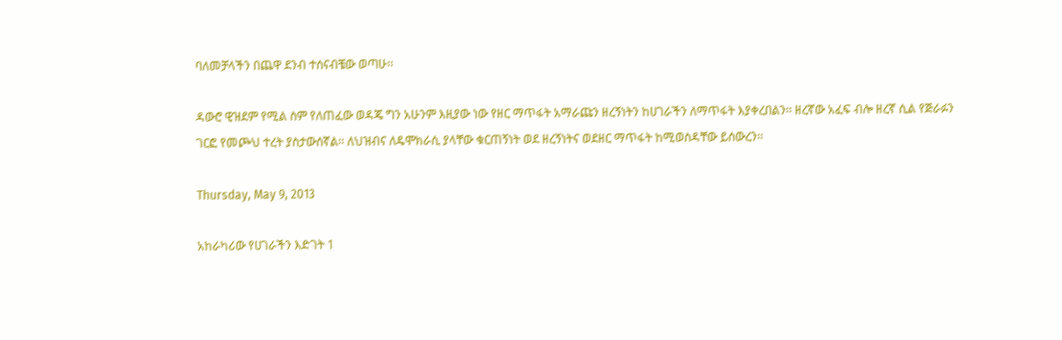ባለመቻላችን በጨዋ ደንብ ተሰናብቼው ወጣሁ፡፡

ዳውሮ ዊዝደም የሚል ስም የለጠፈው ወዳጄ ግን አሁንም እዚያው ነው የዘር ማጥፋት አማራጩን ዘረኝነትን ከሀገራችን ለማጥፋት እያቀረበልን፡፡ ዘረኛው አፈፍ ብሎ ዘረኛ ሲል የጅራፉን ገርፎ የመጮህ ተረት ያስታውሰኛል፡፡ ለህዝብና ለዴሞክራሲ ያላቸው ቁርጠኝነት ወደ ዘረኝነትና ወደዘር ማጥፋት ከሚወስዳቸው ይሰውረን፡፡

Thursday, May 9, 2013

አከራካሪው የሀገራችን እድገት 1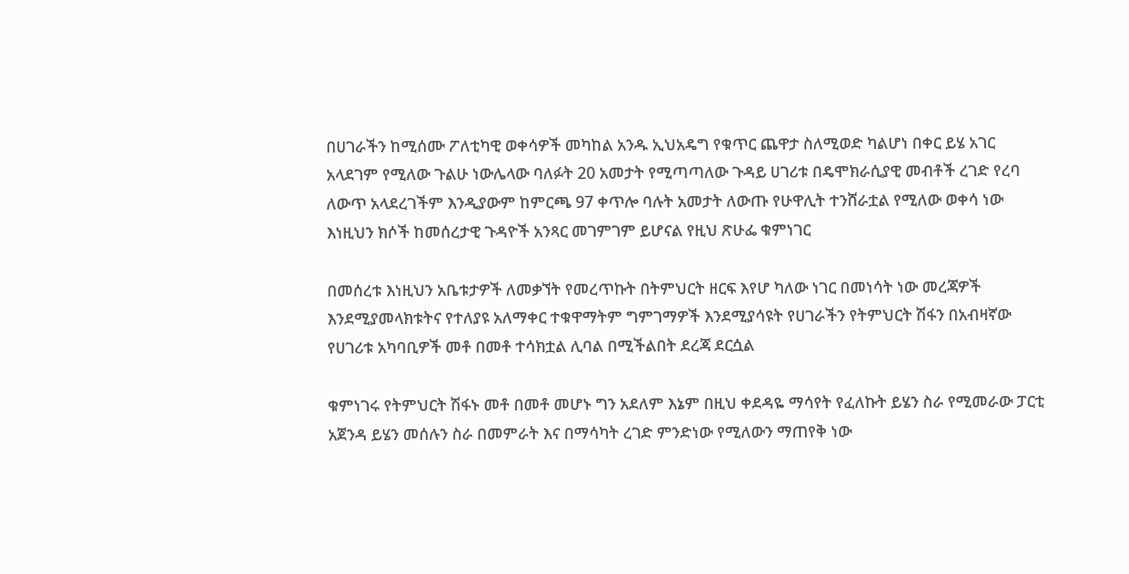በሀገራችን ከሚሰሙ ፖለቲካዊ ወቀሳዎች መካከል አንዱ ኢህአዴግ የቁጥር ጨዋታ ስለሚወድ ካልሆነ በቀር ይሄ አገር አላደገም የሚለው ጉልሁ ነውሌላው ባለፉት 20 አመታት የሚጣጣለው ጉዳይ ሀገሪቱ በዴሞክራሲያዊ መብቶች ረገድ የረባ ለውጥ አላደረገችም እንዲያውም ከምርጫ 97 ቀጥሎ ባሉት አመታት ለውጡ የሁዋሊት ተንሸራቷል የሚለው ወቀሳ ነው እነዚህን ክሶች ከመሰረታዊ ጉዳዮች አንጻር መገምገም ይሆናል የዚህ ጽሁፌ ቁምነገር

በመሰረቱ እነዚህን አቤቱታዎች ለመቃኘት የመረጥኩት በትምህርት ዘርፍ እየሆ ካለው ነገር በመነሳት ነው መረጃዎች እንደሚያመላክቱትና የተለያዩ አለማቀር ተቁዋማትም ግምገማዎች እንደሚያሳዩት የሀገራችን የትምህርት ሽፋን በአብዛኛው የሀገሪቱ አካባቢዎች መቶ በመቶ ተሳክቷል ሊባል በሚችልበት ደረጃ ደርሷል

ቁምነገሩ የትምህርት ሽፋኑ መቶ በመቶ መሆኑ ግን አደለም እኔም በዚህ ቀደዳዬ ማሳየት የፈለኩት ይሄን ስራ የሚመራው ፓርቲ አጀንዳ ይሄን መሰሉን ስራ በመምራት እና በማሳካት ረገድ ምንድነው የሚለውን ማጠየቅ ነው